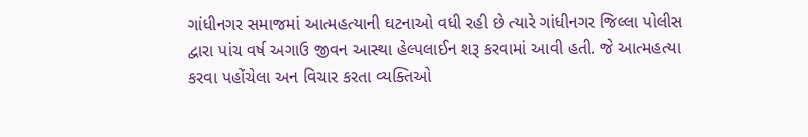ગાંધીનગર સમાજમાં આત્મહત્યાની ઘટનાઓ વધી રહી છે ત્યારે ગાંધીનગર જિલ્લા પોલીસ દ્વારા પાંચ વર્ષ અગાઉ જીવન આસ્થા હેલ્પલાઈન શરૂ કરવામાં આવી હતી. જે આત્મહત્યા કરવા પહોંચેલા અન વિચાર કરતા વ્યક્તિઓ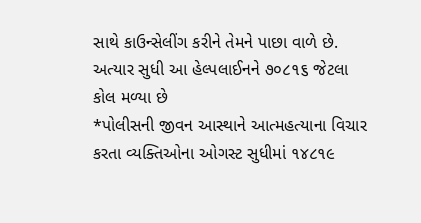સાથે કાઉન્સેલીંગ કરીને તેમને પાછા વાળે છે. અત્યાર સુધી આ હેલ્પલાઈનને ૭૦૮૧૬ જેટલા કોલ મળ્યા છે
*પોલીસની જીવન આસ્થાને આત્મહત્યાના વિચાર કરતા વ્યક્તિઓના ઓગસ્ટ સુધીમાં ૧૪૮૧૯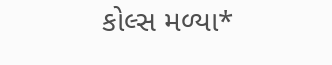કોલ્સ મળ્યા*